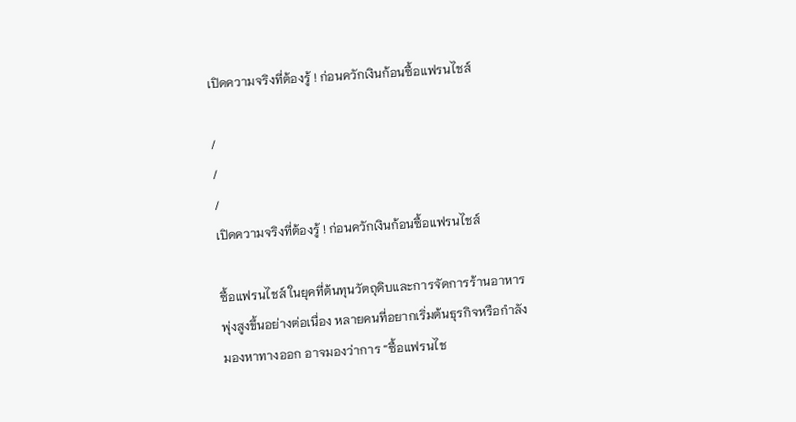เปิดความจริงที่ต้องรู้ ! ก่อนควักเงินก้อนซื้อแฟรนไชส์

/
/
/
เปิดความจริงที่ต้องรู้ ! ก่อนควักเงินก้อนซื้อแฟรนไชส์

ซื้อแฟรนไชส์ ในยุคที่ต้นทุนวัตถุดิบและการจัดการร้านอาหารพุ่งสูงขึ้นอย่างต่อเนื่อง หลายคนที่อยากเริ่มต้นธุรกิจหรือกำลังมองหาทางออก อาจมองว่าการ “ซื้อแฟรนไช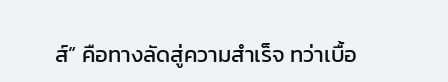ส์” คือทางลัดสู่ความสำเร็จ ทว่าเบื้อ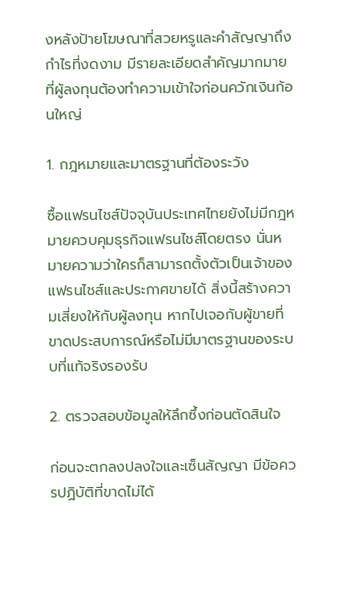งหลังป้ายโฆษณาที่สวยหรูและคำสัญญาถึงกำไรที่งดงาม มีรายละเอียดสำคัญมากมายที่ผู้ลงทุนต้องทำความเข้าใจก่อนควักเงินก้อนใหญ่

1. กฎหมายและมาตรฐานที่ต้องระวัง

ซื้อแฟรนไชส์ปัจจุบันประเทศไทยยังไม่มีกฎหมายควบคุมธุรกิจแฟรนไชส์โดยตรง นั่นหมายความว่าใครก็สามารถตั้งตัวเป็นเจ้าของแฟรนไชส์และประกาศขายได้ สิ่งนี้สร้างความเสี่ยงให้กับผู้ลงทุน หากไปเจอกับผู้ขายที่ขาดประสบการณ์หรือไม่มีมาตรฐานของระบบที่แท้จริงรองรับ

2. ตรวจสอบข้อมูลให้ลึกซึ้งก่อนตัดสินใจ

ก่อนจะตกลงปลงใจและเซ็นสัญญา มีข้อควรปฏิบัติที่ขาดไม่ได้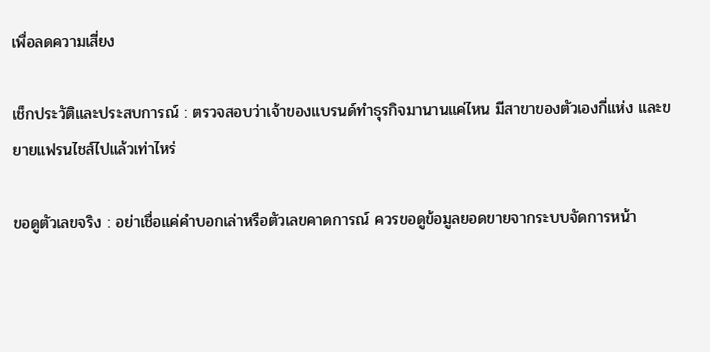เพื่อลดความเสี่ยง

เช็กประวัติและประสบการณ์ : ตรวจสอบว่าเจ้าของแบรนด์ทำธุรกิจมานานแค่ไหน มีสาขาของตัวเองกี่แห่ง และขยายแฟรนไชส์ไปแล้วเท่าไหร่

ขอดูตัวเลขจริง : อย่าเชื่อแค่คำบอกเล่าหรือตัวเลขคาดการณ์ ควรขอดูข้อมูลยอดขายจากระบบจัดการหน้า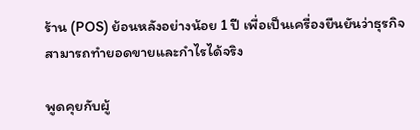ร้าน (POS) ย้อนหลังอย่างน้อย 1 ปี เพื่อเป็นเครื่องยืนยันว่าธุรกิจสามารถทำยอดขายและกำไรได้จริง

พูดคุยกับผู้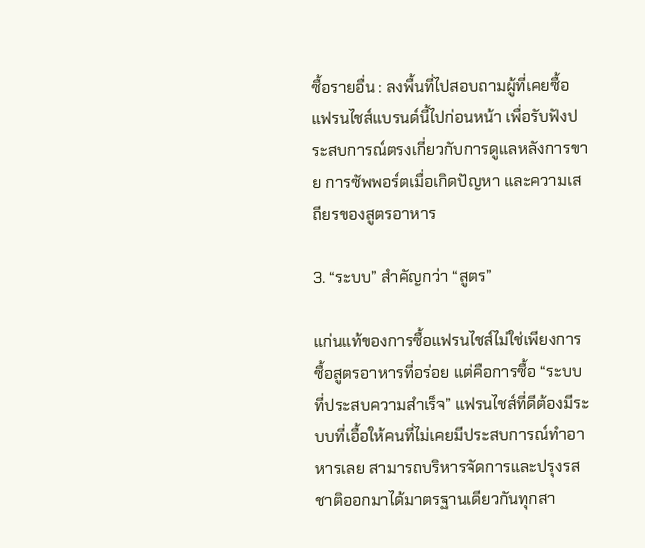ซื้อรายอื่น : ลงพื้นที่ไปสอบถามผู้ที่เคยซื้อแฟรนไชส์แบรนด์นี้ไปก่อนหน้า เพื่อรับฟังประสบการณ์ตรงเกี่ยวกับการดูแลหลังการขาย การซัพพอร์ตเมื่อเกิดปัญหา และความเสถียรของสูตรอาหาร

3. “ระบบ” สำคัญกว่า “สูตร”

แก่นแท้ของการซื้อแฟรนไชส์ไม่ใช่เพียงการซื้อสูตรอาหารที่อร่อย แต่คือการซื้อ “ระบบที่ประสบความสำเร็จ” แฟรนไชส์ที่ดีต้องมีระบบที่เอื้อให้คนที่ไม่เคยมีประสบการณ์ทำอาหารเลย สามารถบริหารจัดการและปรุงรสชาติออกมาได้มาตรฐานเดียวกันทุกสา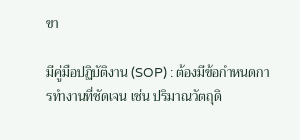ขา

มีคู่มือปฏิบัติงาน (SOP) : ต้องมีข้อกำหนดการทำงานที่ชัดเจน เช่น ปริมาณวัตถุดิ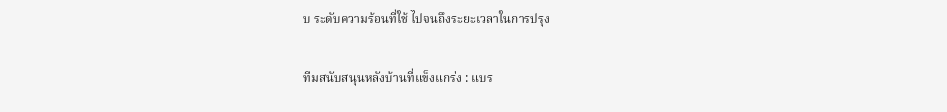บ ระดับความร้อนที่ใช้ ไปจนถึงระยะเวลาในการปรุง

ทีมสนับสนุนหลังบ้านที่แข็งแกร่ง : แบร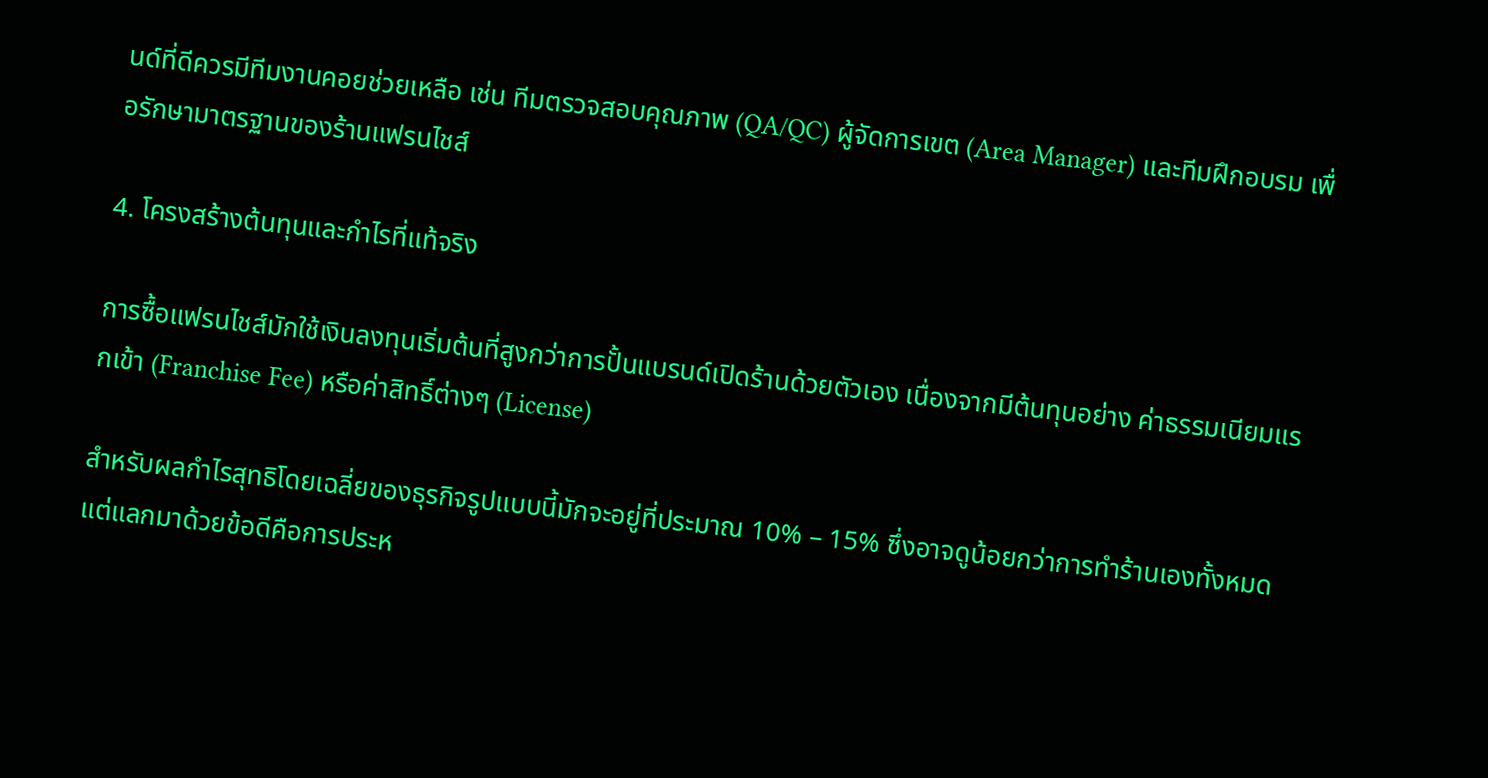นด์ที่ดีควรมีทีมงานคอยช่วยเหลือ เช่น ทีมตรวจสอบคุณภาพ (QA/QC) ผู้จัดการเขต (Area Manager) และทีมฝึกอบรม เพื่อรักษามาตรฐานของร้านแฟรนไชส์

4. โครงสร้างต้นทุนและกำไรที่แท้จริง

การซื้อแฟรนไชส์มักใช้เงินลงทุนเริ่มต้นที่สูงกว่าการปั้นแบรนด์เปิดร้านด้วยตัวเอง เนื่องจากมีต้นทุนอย่าง ค่าธรรมเนียมแรกเข้า (Franchise Fee) หรือค่าสิทธิ์ต่างๆ (License)

สำหรับผลกำไรสุทธิโดยเฉลี่ยของธุรกิจรูปแบบนี้มักจะอยู่ที่ประมาณ 10% – 15% ซึ่งอาจดูน้อยกว่าการทำร้านเองทั้งหมด แต่แลกมาด้วยข้อดีคือการประห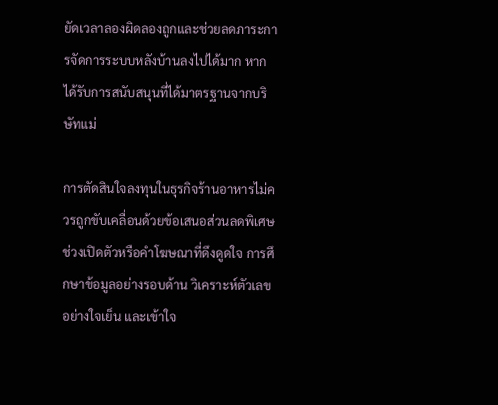ยัดเวลาลองผิดลองถูกและช่วยลดภาระการจัดการระบบหลังบ้านลงไปได้มาก หากได้รับการสนับสนุนที่ได้มาตรฐานจากบริษัทแม่

การตัดสินใจลงทุนในธุรกิจร้านอาหารไม่ควรถูกขับเคลื่อนด้วยข้อเสนอส่วนลดพิเศษช่วงเปิดตัวหรือคำโฆษณาที่ดึงดูดใจ การศึกษาข้อมูลอย่างรอบด้าน วิเคราะห์ตัวเลขอย่างใจเย็น และเข้าใจ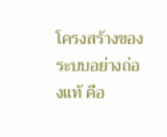โครงสร้างของระบบอย่างถ่องแท้ คือ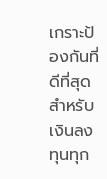เกราะป้องกันที่ดีที่สุดสำหรับเงินลงทุนทุก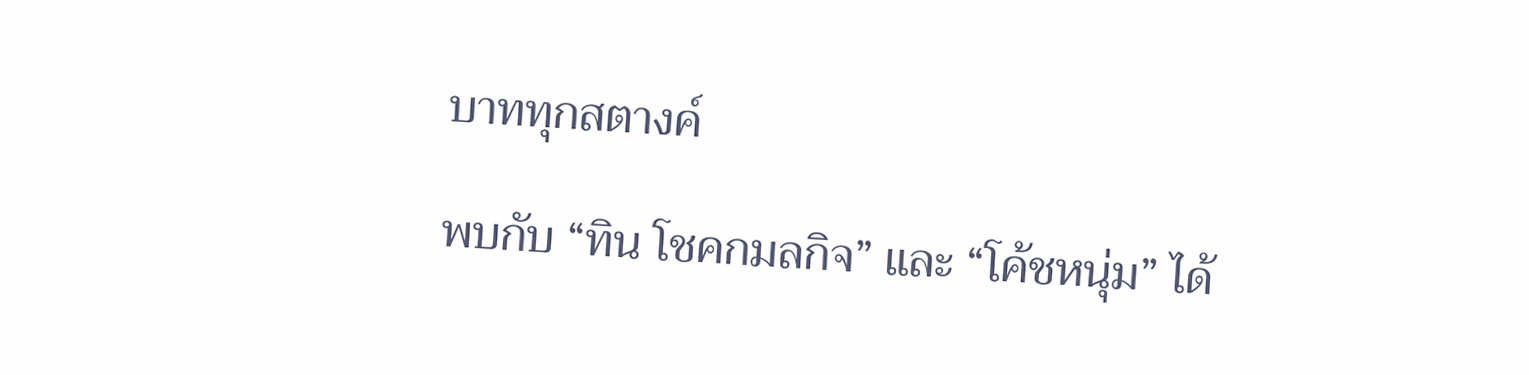บาททุกสตางค์

พบกับ “ทิน โชคกมลกิจ” และ “โค้ชหนุ่ม” ได้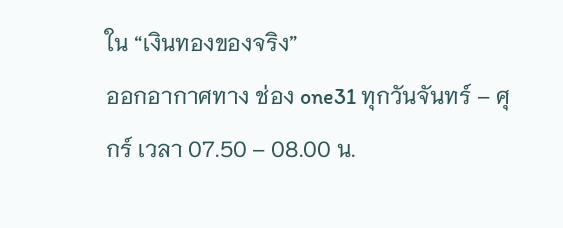ใน “เงินทองของจริง”
ออกอากาศทาง ช่อง one31 ทุกวันจันทร์ – ศุกร์ เวลา 07.50 – 08.00 น.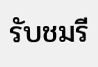รับชมรี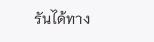รันได้ทาง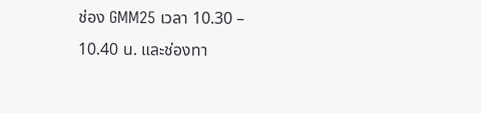ช่อง GMM25 เวลา 10.30 – 10.40 น. และช่องทา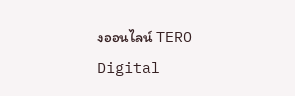งออนไลน์ TERO Digital